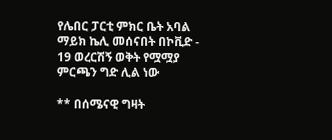የሌበር ፓርቲ ምክር ቤት አባል ማይክ ኬሊ መሰናበት በኮቪድ - 19 ወረርሽኝ ወቅት የሟሟያ ምርጫን ግድ ሊል ነው

** በሰሜናዊ ግዛት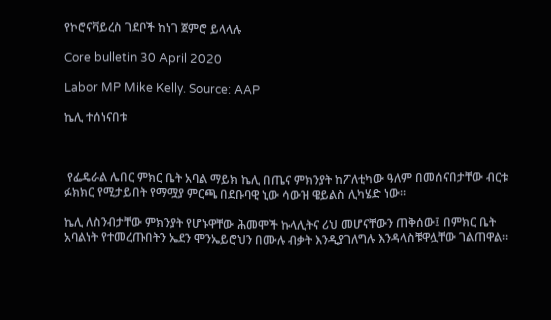የኮሮናቫይረስ ገደቦች ከነገ ጀምሮ ይላላሉ

Core bulletin 30 April 2020

Labor MP Mike Kelly. Source: AAP

ኬሊ ተሰነናበቱ



 የፌዴራል ሌበር ምክር ቤት አባል ማይክ ኬሊ በጤና ምክንያት ከፖለቲካው ዓለም በመሰናበታቸው ብርቱ ፉክክር የሚታይበት የማሟያ ምርጫ በደቡባዊ ኒው ሳውዝ ዌይልስ ሊካሄድ ነው።

ኬሊ ለስንብታቸው ምክንያት የሆኑዋቸው ሕመሞች ኩላሊትና ሪህ መሆናቸውን ጠቅሰው፤ በምክር ቤት አባልነት የተመረጡበትን ኤደን ሞንኤይሮህን በሙሉ ብቃት እንዲያገለግሉ እንዳላስቹዋሏቸው ገልጠዋል።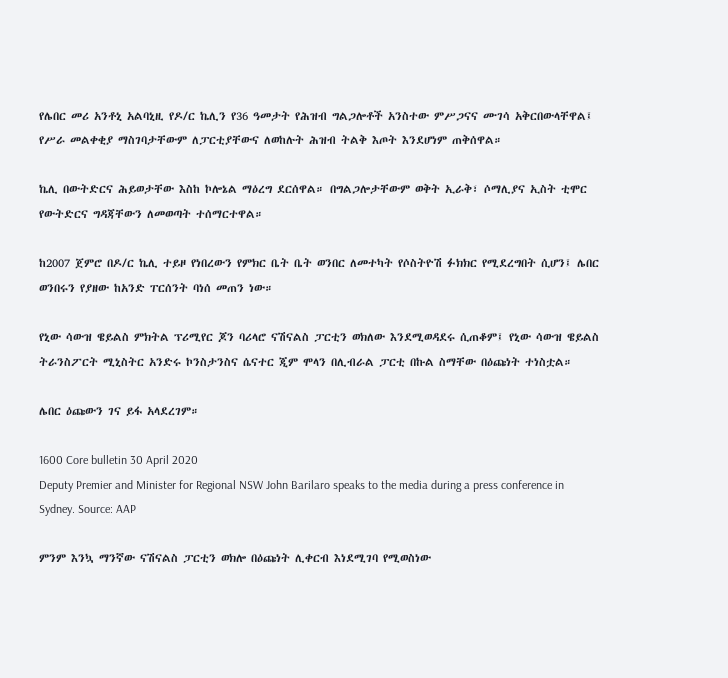የሌበር መሪ አንቶኒ አልባኒዚ የዶ/ር ኬሊን የ36 ዓመታት የሕዝብ ግልጋሎቶች አንስተው ምሥጋናና ሙገሳ አቅርበውላቸዋል፤ የሥራ መልቀቂያ ማስገባታቸውም ለፓርቲያቸውና ለወከሉት ሕዝብ ትልቅ እጦት እንደሆነም ጠቅሰዋል።

ኬሊ በውትድርና ሕይወታቸው እስከ ኮሎኔል ማዕረግ ደርሰዋል። በግልጋሎታቸውም ወቅት ኢራቅ፣ ሶማሊያና ኢስት ቲሞር የውትድርና ግዳጃቸውን ለመወጣት ተሰማርተዋል።

ከ2007 ጀምሮ በዶ/ር ኬሊ ተይዞ የነበረውን የምክር ቤት ቤት ወንበር ለመተካት የሶስትዮሽ ፉክክር የሚደረግበት ሲሆን፤ ሌበር ወንበሩን የያዘው ከአንድ ፐርሰንት ባነሰ መጠን ነው።

የኒው ሳውዝ ዌይልስ ምክትል ፕሪሚየር ጆን ባሪላሮ ናሽናልስ ፓርቲን ወክለው እንደሚወዳደሩ ሲጠቆም፤ የኒው ሳውዝ ዌይልስ ትራንስፖርት ሚኒስትር አንድሩ ኮንስታንስና ሴናተር ጂም ሞላን በሊብራል ፓርቲ በኩል ስማቸው በዕጩነት ተነስቷል።

ሌበር ዕጩውን ገና ይፋ አላደረገም።

1600 Core bulletin 30 April 2020
Deputy Premier and Minister for Regional NSW John Barilaro speaks to the media during a press conference in Sydney. Source: AAP

ምንም እንኳ ማንኛው ናሽናልስ ፓርቲን ወክሎ በዕጩነት ሊቀርብ እነደሚገባ የሚወስነው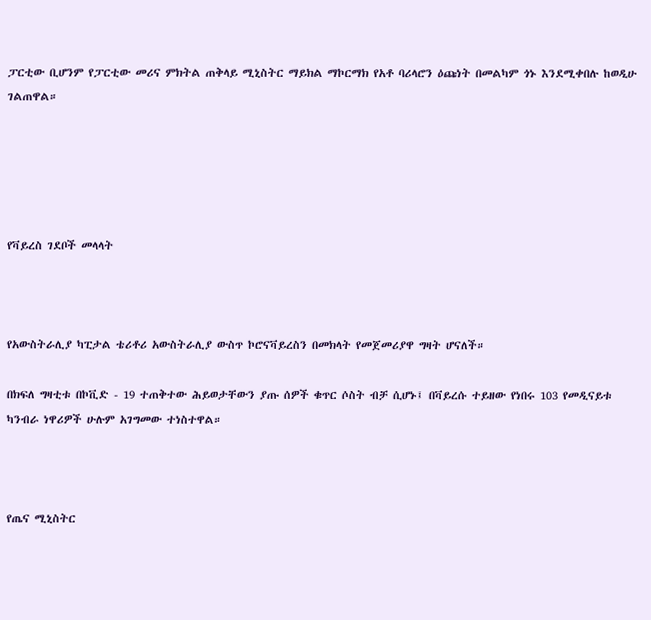ፓርቲው ቢሆንም የፓርቲው መሪና ምክትል ጠቅላይ ሚኒስትር ማይክል ማኮርማክ የአቶ ባሪላሮን ዕጩነት በመልካም ጎኑ እንደሚቀበሉ ከወዲሁ ገልጠዋል።





የቫይረስ ገደቦች መላላት



የአውስትራሊያ ካፒታል ቴሪቶሪ አውስትራሊያ ውስጥ ኮሮናቫይረስን በመክላት የመጀመሪያዋ ግዛት ሆናለች።

በክፍለ ግዛቲቱ በኮቪድ - 19 ተጠቅተው ሕይወታቸውን ያጡ ሰዎች ቁጥር ሶስት ብቻ ሲሆኑ፤ በቫይረሱ ተይዘው የነበሩ 103 የመዲናይቱ ካንብራ ነዋሪዎች ሁሉም አገግመው ተነስተዋል።



የጤና ሚኒስትር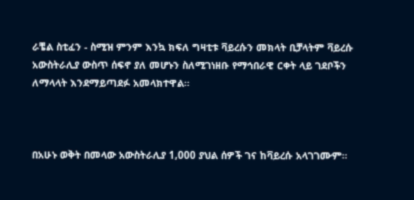ራቼል ስቲፈን - ስሚዝ ምንም እንኳ ክፍለ ግዛቲቱ ቫይረሱን መክላት ቢቻላትም ቫይረሱ አውስትራሊያ ውስጥ ሰፍኖ ያለ መሆኑን ስለሚገነዘቡ የማኅበራዊ ርቀት ላይ ገደቦችን ለማላላት እንደማይጣደፉ አመላክተዋል።



በአሁኑ ወቅት በመላው አውስትራሊያ 1,000 ያህል ሰዎች ገና ከቫይረሱ አላገገሙም።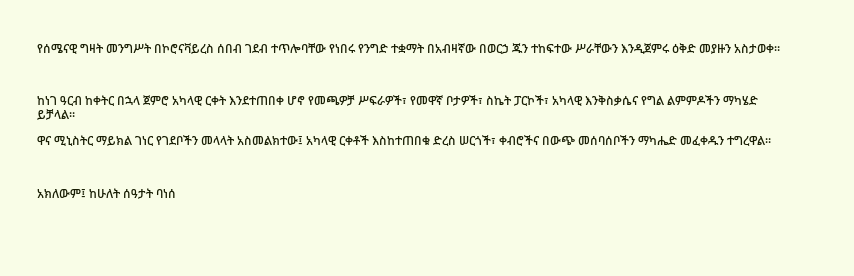የሰሜናዊ ግዛት መንግሥት በኮሮናቫይረስ ሰበብ ገደብ ተጥሎባቸው የነበሩ የንግድ ተቋማት በአብዛኛው በወርኃ ጁን ተከፍተው ሥራቸውን እንዲጀምሩ ዕቅድ መያዙን አስታወቀ።



ከነገ ዓርብ ከቀትር በኋላ ጀምሮ አካላዊ ርቀት እንደተጠበቀ ሆኖ የመጫዎቻ ሥፍራዎች፣ የመዋኛ ቦታዎች፣ ስኬት ፓርኮች፣ አካላዊ እንቅስቃሴና የግል ልምምዶችን ማካሄድ ይቻላል።

ዋና ሚኒስትር ማይክል ገነር የገደቦችን መላላት አስመልክተው፤ አካላዊ ርቀቶች እስከተጠበቁ ድረስ ሠርጎች፣ ቀብሮችና በውጭ መሰባሰቦችን ማካሔድ መፈቀዱን ተግረዋል።



አክለውም፤ ከሁለት ሰዓታት ባነሰ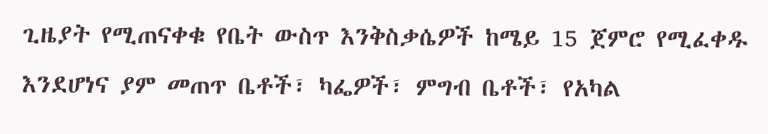ጊዜያት የሚጠናቀቁ የቤት ውስጥ እንቅስቃሴዎች ከሜይ 15 ጀምሮ የሚፈቀዱ እንደሆነና ያም መጠጥ ቤቶች፣ ካፌዎች፣ ምግብ ቤቶች፣ የአካል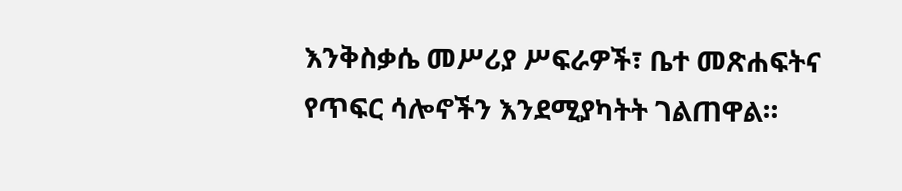እንቅስቃሴ መሥሪያ ሥፍራዎች፣ ቤተ መጽሐፍትና የጥፍር ሳሎኖችን እንደሚያካትት ገልጠዋል።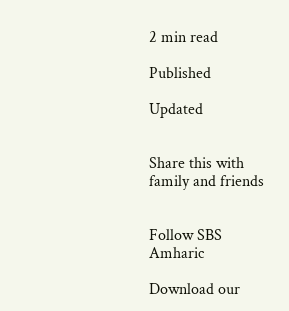2 min read

Published

Updated


Share this with family and friends


Follow SBS Amharic

Download our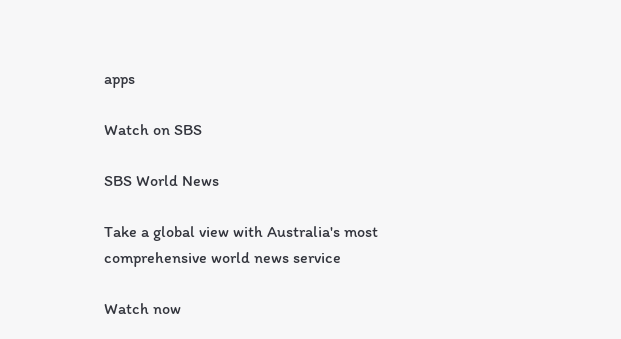apps

Watch on SBS

SBS World News

Take a global view with Australia's most comprehensive world news service

Watch now